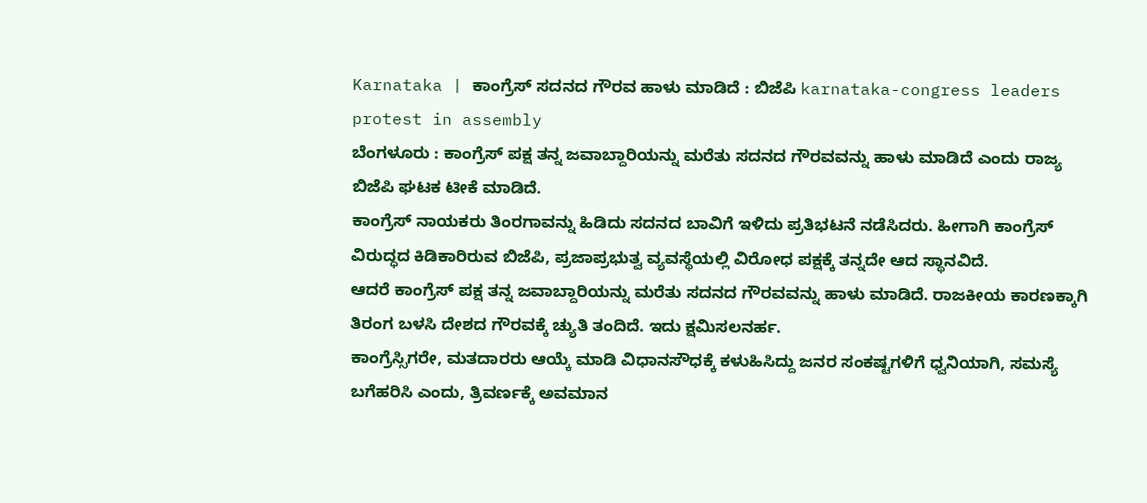Karnataka | ಕಾಂಗ್ರೆಸ್ ಸದನದ ಗೌರವ ಹಾಳು ಮಾಡಿದೆ : ಬಿಜೆಪಿ karnataka-congress leaders protest in assembly
ಬೆಂಗಳೂರು : ಕಾಂಗ್ರೆಸ್ ಪಕ್ಷ ತನ್ನ ಜವಾಬ್ದಾರಿಯನ್ನು ಮರೆತು ಸದನದ ಗೌರವವನ್ನು ಹಾಳು ಮಾಡಿದೆ ಎಂದು ರಾಜ್ಯ ಬಿಜೆಪಿ ಘಟಕ ಟೀಕೆ ಮಾಡಿದೆ.
ಕಾಂಗ್ರೆಸ್ ನಾಯಕರು ತಿಂರಗಾವನ್ನು ಹಿಡಿದು ಸದನದ ಬಾವಿಗೆ ಇಳಿದು ಪ್ರತಿಭಟನೆ ನಡೆಸಿದರು. ಹೀಗಾಗಿ ಕಾಂಗ್ರೆಸ್ ವಿರುದ್ಧದ ಕಿಡಿಕಾರಿರುವ ಬಿಜೆಪಿ, ಪ್ರಜಾಪ್ರಭುತ್ವ ವ್ಯವಸ್ಥೆಯಲ್ಲಿ ವಿರೋಧ ಪಕ್ಷಕ್ಕೆ ತನ್ನದೇ ಆದ ಸ್ಥಾನವಿದೆ.
ಆದರೆ ಕಾಂಗ್ರೆಸ್ ಪಕ್ಷ ತನ್ನ ಜವಾಬ್ದಾರಿಯನ್ನು ಮರೆತು ಸದನದ ಗೌರವವನ್ನು ಹಾಳು ಮಾಡಿದೆ. ರಾಜಕೀಯ ಕಾರಣಕ್ಕಾಗಿ ತಿರಂಗ ಬಳಸಿ ದೇಶದ ಗೌರವಕ್ಕೆ ಚ್ಯುತಿ ತಂದಿದೆ. ಇದು ಕ್ಷಮಿಸಲನರ್ಹ.
ಕಾಂಗ್ರೆಸ್ಸಿಗರೇ, ಮತದಾರರು ಆಯ್ಕೆ ಮಾಡಿ ವಿಧಾನಸೌಧಕ್ಕೆ ಕಳುಹಿಸಿದ್ದು ಜನರ ಸಂಕಷ್ಟಗಳಿಗೆ ಧ್ವನಿಯಾಗಿ, ಸಮಸ್ಯೆ ಬಗೆಹರಿಸಿ ಎಂದು, ತ್ರಿವರ್ಣಕ್ಕೆ ಅವಮಾನ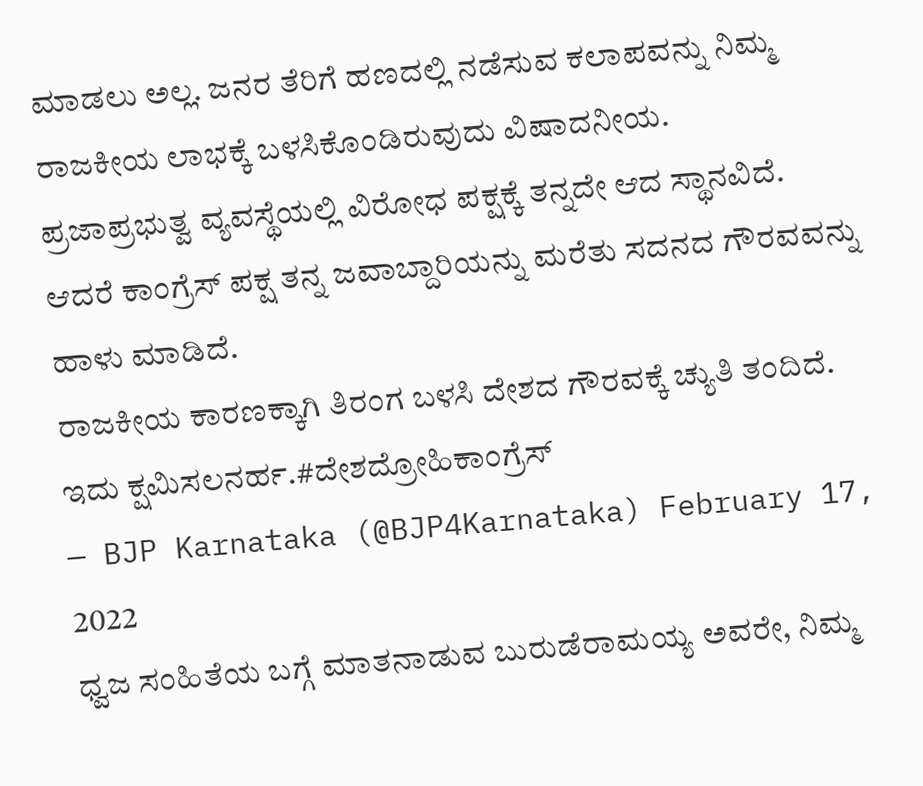ಮಾಡಲು ಅಲ್ಲ. ಜನರ ತೆರಿಗೆ ಹಣದಲ್ಲಿ ನಡೆಸುವ ಕಲಾಪವನ್ನು ನಿಮ್ಮ ರಾಜಕೀಯ ಲಾಭಕ್ಕೆ ಬಳಸಿಕೊಂಡಿರುವುದು ವಿಷಾದನೀಯ.
ಪ್ರಜಾಪ್ರಭುತ್ವ ವ್ಯವಸ್ಥೆಯಲ್ಲಿ ವಿರೋಧ ಪಕ್ಷಕ್ಕೆ ತನ್ನದೇ ಆದ ಸ್ಥಾನವಿದೆ.
ಆದರೆ ಕಾಂಗ್ರೆಸ್ ಪಕ್ಷ ತನ್ನ ಜವಾಬ್ದಾರಿಯನ್ನು ಮರೆತು ಸದನದ ಗೌರವವನ್ನು ಹಾಳು ಮಾಡಿದೆ.
ರಾಜಕೀಯ ಕಾರಣಕ್ಕಾಗಿ ತಿರಂಗ ಬಳಸಿ ದೇಶದ ಗೌರವಕ್ಕೆ ಚ್ಯುತಿ ತಂದಿದೆ.
ಇದು ಕ್ಷಮಿಸಲನರ್ಹ.#ದೇಶದ್ರೋಹಿಕಾಂಗ್ರೆಸ್
— BJP Karnataka (@BJP4Karnataka) February 17, 2022
ಧ್ವಜ ಸಂಹಿತೆಯ ಬಗ್ಗೆ ಮಾತನಾಡುವ ಬುರುಡೆರಾಮಯ್ಯ ಅವರೇ, ನಿಮ್ಮ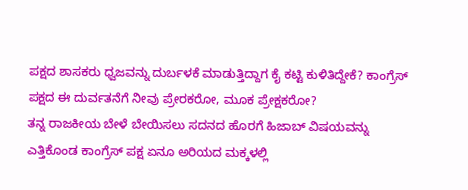ಪಕ್ಷದ ಶಾಸಕರು ಧ್ವಜವನ್ನು ದುರ್ಬಳಕೆ ಮಾಡುತ್ತಿದ್ದಾಗ ಕೈ ಕಟ್ಟಿ ಕುಳಿತಿದ್ದೇಕೆ? ಕಾಂಗ್ರೆಸ್ ಪಕ್ಷದ ಈ ದುರ್ವತನೆಗೆ ನೀವು ಪ್ರೇರಕರೋ, ಮೂಕ ಪ್ರೇಕ್ಷಕರೋ?
ತನ್ನ ರಾಜಕೀಯ ಬೇಳೆ ಬೇಯಿಸಲು ಸದನದ ಹೊರಗೆ ಹಿಜಾಬ್ ವಿಷಯವನ್ನು ಎತ್ತಿಕೊಂಡ ಕಾಂಗ್ರೆಸ್ ಪಕ್ಷ ಏನೂ ಅರಿಯದ ಮಕ್ಕಳಲ್ಲಿ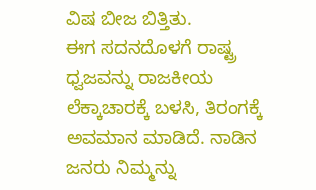ವಿಷ ಬೀಜ ಬಿತ್ತಿತು.
ಈಗ ಸದನದೊಳಗೆ ರಾಷ್ಟ್ರ ಧ್ವಜವನ್ನು ರಾಜಕೀಯ ಲೆಕ್ಕಾಚಾರಕ್ಕೆ ಬಳಸಿ, ತಿರಂಗಕ್ಕೆ ಅವಮಾನ ಮಾಡಿದೆ. ನಾಡಿನ ಜನರು ನಿಮ್ಮನ್ನು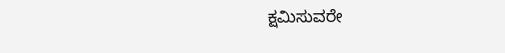ಕ್ಷಮಿಸುವರೇ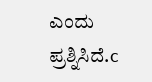ಎಂದು ಪ್ರಶ್ನಿಸಿದೆ.c